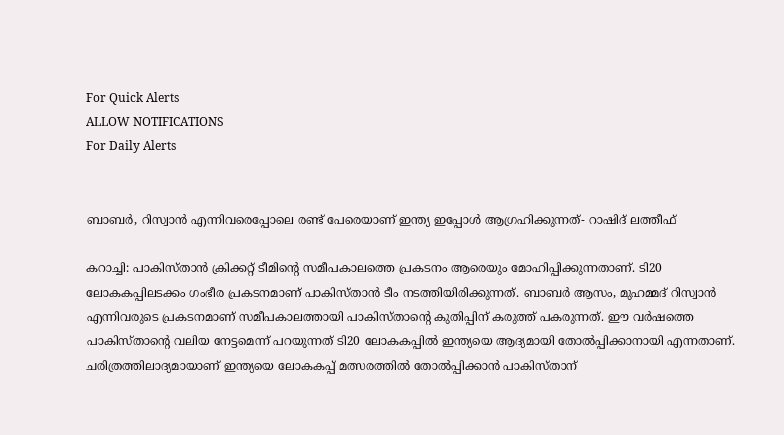For Quick Alerts
ALLOW NOTIFICATIONS
For Daily Alerts


ബാബര്‍, റിസ്വാന്‍ എന്നിവരെപ്പോലെ രണ്ട് പേരെയാണ് ഇന്ത്യ ഇപ്പോള്‍ ആഗ്രഹിക്കുന്നത്- റാഷിദ് ലത്തീഫ്

കറാച്ചി: പാകിസ്താന്‍ ക്രിക്കറ്റ് ടീമിന്റെ സമീപകാലത്തെ പ്രകടനം ആരെയും മോഹിപ്പിക്കുന്നതാണ്. ടി20 ലോകകപ്പിലടക്കം ഗംഭീര പ്രകടനമാണ് പാകിസ്താന്‍ ടീം നടത്തിയിരിക്കുന്നത്. ബാബര്‍ ആസം, മുഹമ്മദ് റിസ്വാന്‍ എന്നിവരുടെ പ്രകടനമാണ് സമീപകാലത്തായി പാകിസ്താന്റെ കുതിപ്പിന് കരുത്ത് പകരുന്നത്. ഈ വര്‍ഷത്തെ പാകിസ്താന്റെ വലിയ നേട്ടമെന്ന് പറയുന്നത് ടി20 ലോകകപ്പില്‍ ഇന്ത്യയെ ആദ്യമായി തോല്‍പ്പിക്കാനായി എന്നതാണ്. ചരിത്രത്തിലാദ്യമായാണ് ഇന്ത്യയെ ലോകകപ്പ് മത്സരത്തില്‍ തോല്‍പ്പിക്കാന്‍ പാകിസ്താന്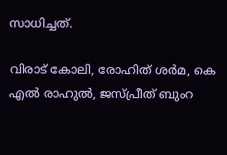സാധിച്ചത്.

വിരാട് കോലി, രോഹിത് ശര്‍മ, കെ എല്‍ രാഹുല്‍, ജസ്പ്രീത് ബുംറ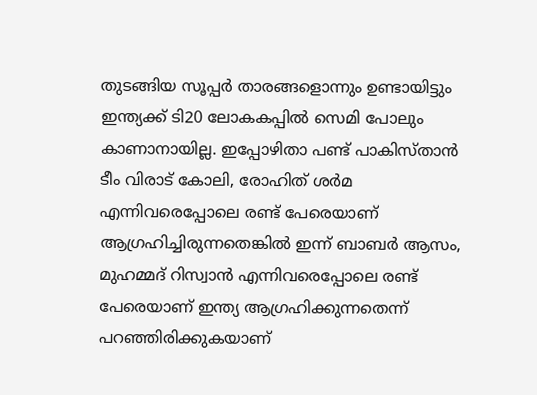തുടങ്ങിയ സൂപ്പര്‍ താരങ്ങളൊന്നും ഉണ്ടായിട്ടും ഇന്ത്യക്ക് ടി20 ലോകകപ്പില്‍ സെമി പോലും കാണാനായില്ല. ഇപ്പോഴിതാ പണ്ട് പാകിസ്താന്‍ ടീം വിരാട് കോലി, രോഹിത് ശര്‍മ എന്നിവരെപ്പോലെ രണ്ട് പേരെയാണ് ആഗ്രഹിച്ചിരുന്നതെങ്കില്‍ ഇന്ന് ബാബര്‍ ആസം, മുഹമ്മദ് റിസ്വാന്‍ എന്നിവരെപ്പോലെ രണ്ട് പേരെയാണ് ഇന്ത്യ ആഗ്രഹിക്കുന്നതെന്ന് പറഞ്ഞിരിക്കുകയാണ്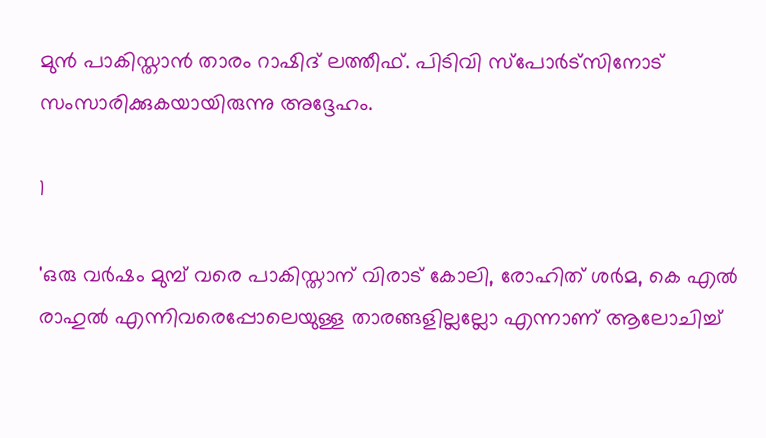മുന്‍ പാകിസ്താന്‍ താരം റാഷിദ് ലത്തീഫ്. പിടിവി സ്‌പോര്‍ട്‌സിനോട് സംസാരിക്കുകയായിരുന്നു അദ്ദേഹം.

1

'ഒരു വര്‍ഷം മുമ്പ് വരെ പാകിസ്താന് വിരാട് കോലി, രോഹിത് ശര്‍മ, കെ എല്‍ രാഹുല്‍ എന്നിവരെപ്പോലെയുള്ള താരങ്ങളില്ലല്ലോ എന്നാണ് ആലോചിച്ച്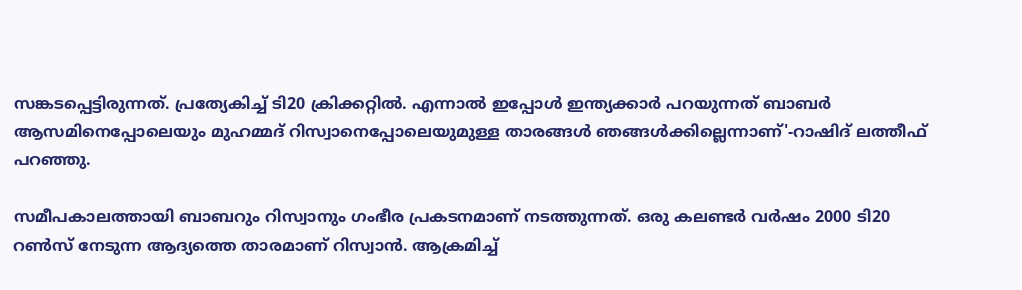സങ്കടപ്പെട്ടിരുന്നത്. പ്രത്യേകിച്ച് ടി20 ക്രിക്കറ്റില്‍. എന്നാല്‍ ഇപ്പോള്‍ ഇന്ത്യക്കാര്‍ പറയുന്നത് ബാബര്‍ ആസമിനെപ്പോലെയും മുഹമ്മദ് റിസ്വാനെപ്പോലെയുമുള്ള താരങ്ങള്‍ ഞങ്ങള്‍ക്കില്ലെന്നാണ്'-റാഷിദ് ലത്തീഫ് പറഞ്ഞു.

സമീപകാലത്തായി ബാബറും റിസ്വാനും ഗംഭീര പ്രകടനമാണ് നടത്തുന്നത്. ഒരു കലണ്ടര്‍ വര്‍ഷം 2000 ടി20 റണ്‍സ് നേടുന്ന ആദ്യത്തെ താരമാണ് റിസ്വാന്‍. ആക്രമിച്ച്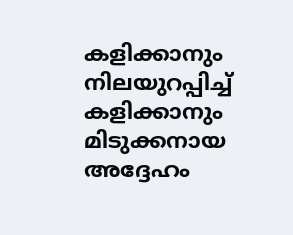കളിക്കാനും നിലയുറപ്പിച്ച് കളിക്കാനും മിടുക്കനായ അദ്ദേഹം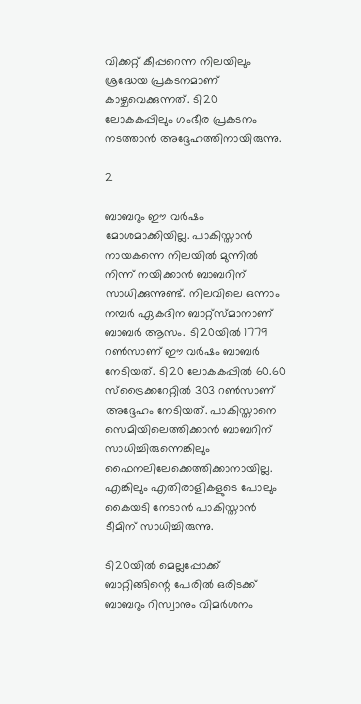വിക്കറ്റ് കീപ്പറെന്ന നിലയിലും ശ്രദ്ധേയ പ്രകടനമാണ് കാഴ്ചവെക്കുന്നത്. ടി20 ലോകകപ്പിലും ഗംഭീര പ്രകടനം നടത്താന്‍ അദ്ദേഹത്തിനായിരുന്നു.

2

ബാബറും ഈ വര്‍ഷം മോശമാക്കിയില്ല. പാകിസ്താന്‍ നായകന്നെ നിലയില്‍ മുന്നില്‍ നിന്ന് നയിക്കാന്‍ ബാബറിന് സാധിക്കുന്നുണ്ട്. നിലവിലെ ഒന്നാം നമ്പര്‍ ഏകദിന ബാറ്റ്‌സ്മാനാണ് ബാബര്‍ ആസം. ടി20യില്‍ 1779 റണ്‍സാണ് ഈ വര്‍ഷം ബാബര്‍ നേടിയത്. ടി20 ലോകകപ്പില്‍ 60.60 സ്‌ട്രൈക്കറേറ്റില്‍ 303 റണ്‍സാണ് അദ്ദേഹം നേടിയത്. പാകിസ്താനെ സെമിയിലെത്തിക്കാന്‍ ബാബറിന് സാധിച്ചിരുന്നെങ്കിലും ഫൈനലിലേക്കെത്തിക്കാനായില്ല. എങ്കിലും എതിരാളികളുടെ പോലും കൈയടി നേടാന്‍ പാകിസ്താന്‍ ടീമിന് സാധിച്ചിരുന്നു.

ടി20യില്‍ മെല്ലപ്പോക്ക് ബാറ്റിങ്ങിന്റെ പേരില്‍ ഒരിടക്ക് ബാബറും റിസ്വാനും വിമര്‍ശനം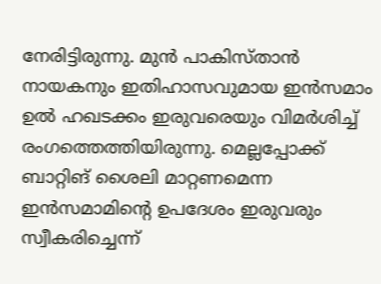നേരിട്ടിരുന്നു. മുന്‍ പാകിസ്താന്‍ നായകനും ഇതിഹാസവുമായ ഇന്‍സമാം ഉല്‍ ഹഖടക്കം ഇരുവരെയും വിമര്‍ശിച്ച് രംഗത്തെത്തിയിരുന്നു. മെല്ലപ്പോക്ക് ബാറ്റിങ് ശൈലി മാറ്റണമെന്ന ഇന്‍സമാമിന്റെ ഉപദേശം ഇരുവരും സ്വീകരിച്ചെന്ന്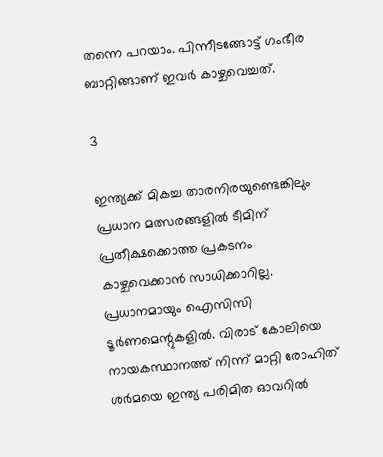തന്നെ പറയാം. പിന്നീടങ്ങോട്ട് ഗംഭീര ബാറ്റിങ്ങാണ് ഇവര്‍ കാഴ്ചവെച്ചത്.

3

ഇന്ത്യക്ക് മികച്ച താരനിരയുണ്ടെങ്കിലും പ്രധാന മത്സരങ്ങളില്‍ ടീമിന് പ്രതീക്ഷക്കൊത്ത പ്രകടനം കാഴ്ചവെക്കാന്‍ സാധിക്കാറില്ല. പ്രധാനമായും ഐസിസി ടൂര്‍ണമെന്റുകളില്‍. വിരാട് കോലിയെ നായകസ്ഥാനത്ത് നിന്ന് മാറ്റി രോഹിത് ശര്‍മയെ ഇന്ത്യ പരിമിത ഓവറില്‍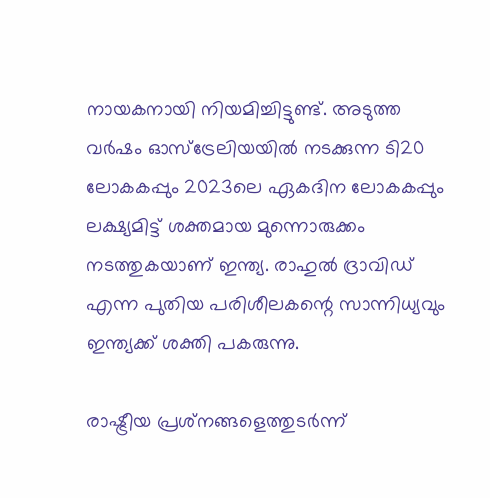നായകനായി നിയമിച്ചിട്ടുണ്ട്. അടുത്ത വര്‍ഷം ഓസ്‌ട്രേലിയയില്‍ നടക്കുന്ന ടി20 ലോകകപ്പും 2023ലെ ഏകദിന ലോകകപ്പും ലക്ഷ്യമിട്ട് ശക്തമായ മുന്നൊരുക്കം നടത്തുകയാണ് ഇന്ത്യ. രാഹുല്‍ ദ്രാവിഡ് എന്ന പുതിയ പരിശീലകന്റെ സാന്നിധ്യവും ഇന്ത്യക്ക് ശക്തി പകരുന്നു.

രാഷ്ട്രീയ പ്രശ്‌നങ്ങളെത്തുടര്‍ന്ന്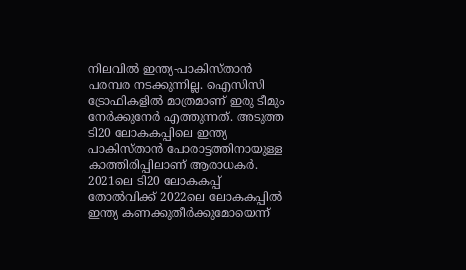നിലവില്‍ ഇന്ത്യ-പാകിസ്താന്‍ പരമ്പര നടക്കുന്നില്ല. ഐസിസി ട്രോഫികളില്‍ മാത്രമാണ് ഇരു ടീമും നേര്‍ക്കുനേര്‍ എത്തുന്നത്. അടുത്ത ടി20 ലോകകപ്പിലെ ഇന്ത്യ പാകിസ്താന്‍ പോരാട്ടത്തിനായുള്ള കാത്തിരിപ്പിലാണ് ആരാധകര്‍. 2021ലെ ടി20 ലോകകപ്പ് തോല്‍വിക്ക് 2022ലെ ലോകകപ്പില്‍ ഇന്ത്യ കണക്കുതീര്‍ക്കുമോയെന്ന്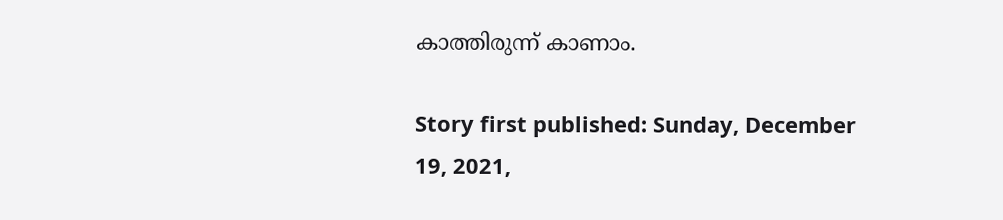കാത്തിരുന്ന് കാണാം.

Story first published: Sunday, December 19, 2021,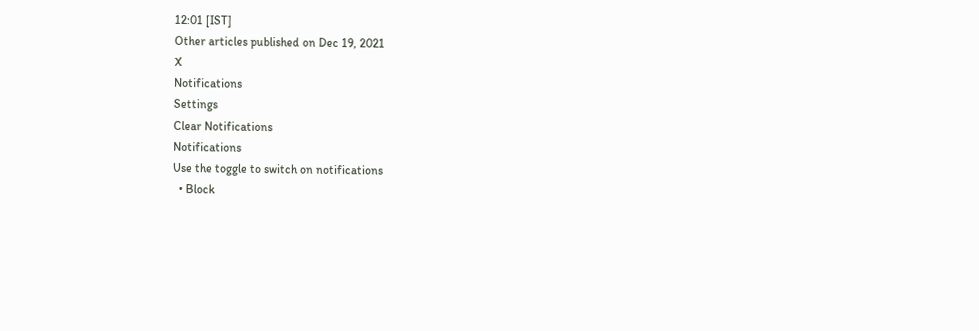12:01 [IST]
Other articles published on Dec 19, 2021
X
Notifications
Settings
Clear Notifications
Notifications
Use the toggle to switch on notifications
  • Block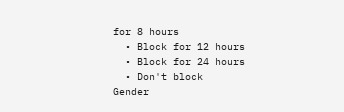for 8 hours
  • Block for 12 hours
  • Block for 24 hours
  • Don't block
Gender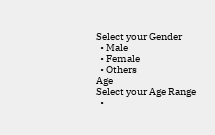Select your Gender
  • Male
  • Female
  • Others
Age
Select your Age Range
  •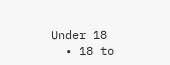Under 18
  • 18 to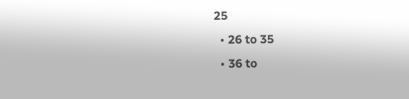25
  • 26 to 35
  • 36 to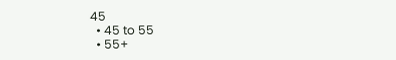45
  • 45 to 55
  • 55+